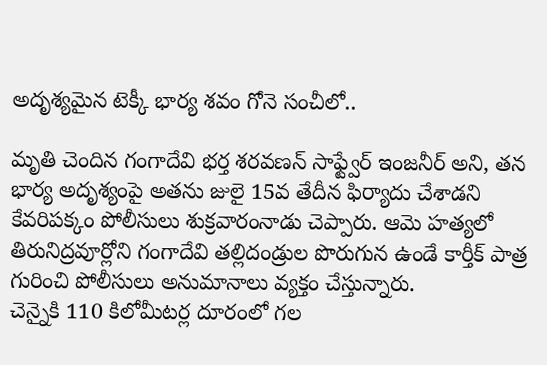అదృశ్యమైన టెక్కీ భార్య శవం గోనె సంచీలో..

మృతి చెందిన గంగాదేవి భర్త శరవణన్ సాఫ్ట్వేర్ ఇంజనీర్ అని, తన భార్య అదృశ్యంపై అతను జులై 15వ తేదీన ఫిర్యాదు చేశాడని కేవరిపక్కం పోలీసులు శుక్రవారంనాడు చెప్పారు. ఆమె హత్యలో తిరునిద్రవూర్లోని గంగాదేవి తల్లిదండ్రుల పొరుగున ఉండే కార్తీక్ పాత్ర గురించి పోలీసులు అనుమానాలు వ్యక్తం చేస్తున్నారు.
చెన్నైకి 110 కిలోమీటర్ల దూరంలో గల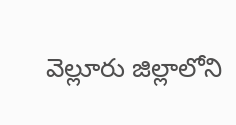వెల్లూరు జిల్లాలోని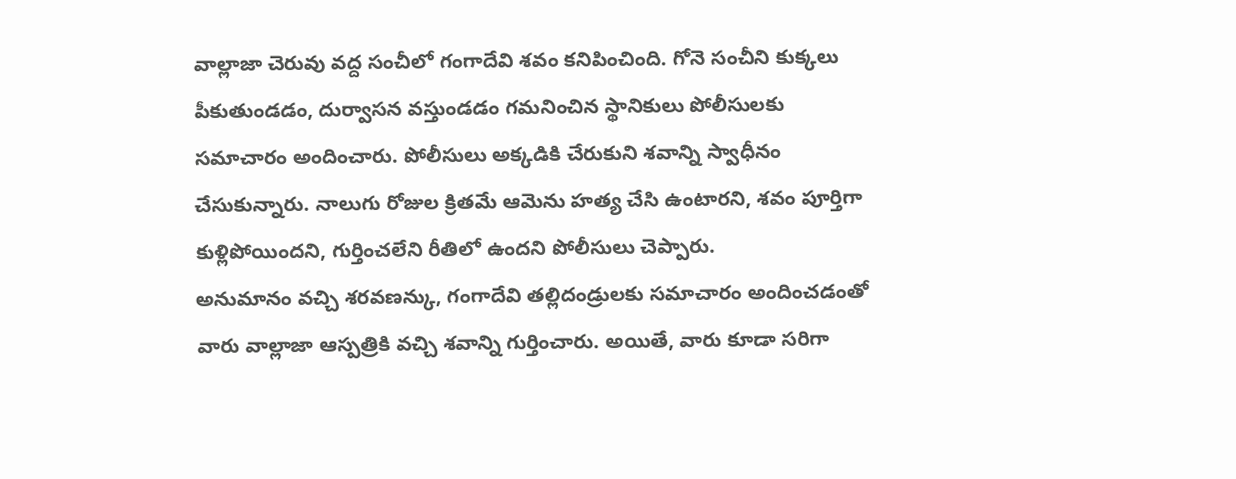వాల్లాజా చెరువు వద్ద సంచీలో గంగాదేవి శవం కనిపించింది. గోనె సంచీని కుక్కలు పీకుతుండడం, దుర్వాసన వస్తుండడం గమనించిన స్థానికులు పోలీసులకు సమాచారం అందించారు. పోలీసులు అక్కడికి చేరుకుని శవాన్ని స్వాధీనం చేసుకున్నారు. నాలుగు రోజుల క్రితమే ఆమెను హత్య చేసి ఉంటారని, శవం పూర్తిగా కుళ్లిపోయిందని, గుర్తించలేని రీతిలో ఉందని పోలీసులు చెప్పారు.
అనుమానం వచ్చి శరవణన్కు, గంగాదేవి తల్లిదండ్రులకు సమాచారం అందించడంతో వారు వాల్లాజా ఆస్పత్రికి వచ్చి శవాన్ని గుర్తించారు. అయితే, వారు కూడా సరిగా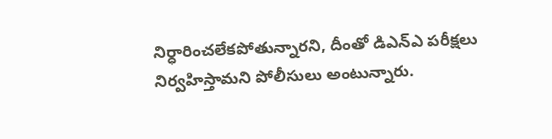నిర్ధారించలేకపోతున్నారని, దీంతో డిఎన్ఎ పరీక్షలు నిర్వహిస్తామని పోలీసులు అంటున్నారు.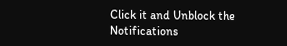Click it and Unblock the Notifications